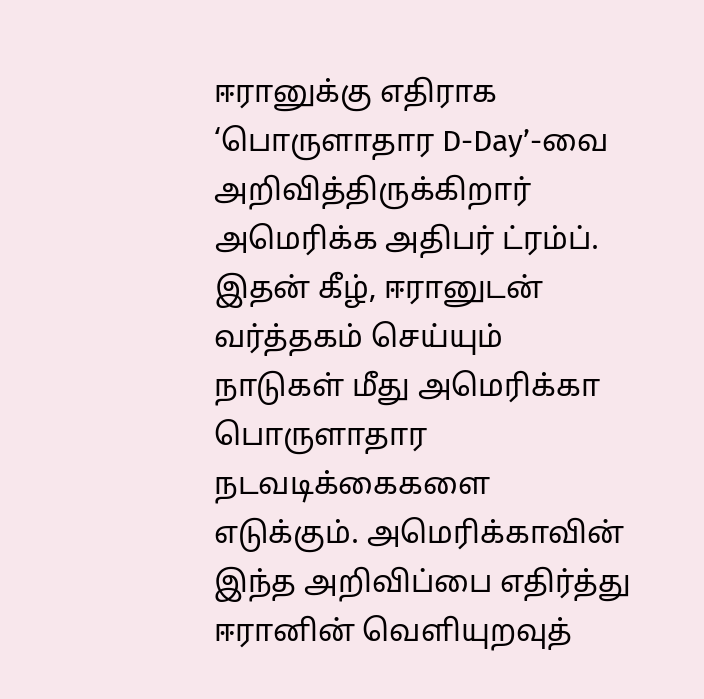ஈரானுக்கு எதிராக ‘பொருளாதார D-Day’-வை அறிவித்திருக்கிறார் அமெரிக்க அதிபர் ட்ரம்ப். இதன் கீழ், ஈரானுடன் வர்த்தகம் செய்யும் நாடுகள் மீது அமெரிக்கா பொருளாதார நடவடிக்கைகளை எடுக்கும். அமெரிக்காவின் இந்த அறிவிப்பை எதிர்த்து ஈரானின் வெளியுறவுத்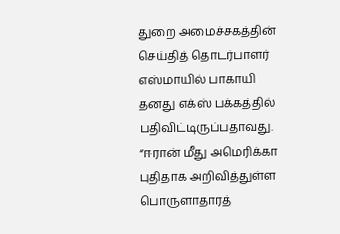துறை அமைச்சகத்தின் செய்தித் தொடர்பாளர் எஸ்மாயில் பாகாயி தனது எக்ஸ் பக்கத்தில் பதிவிட்டிருப்பதாவது. “ஈரான் மீது அமெரிக்கா புதிதாக அறிவித்துள்ள பொருளாதாரத்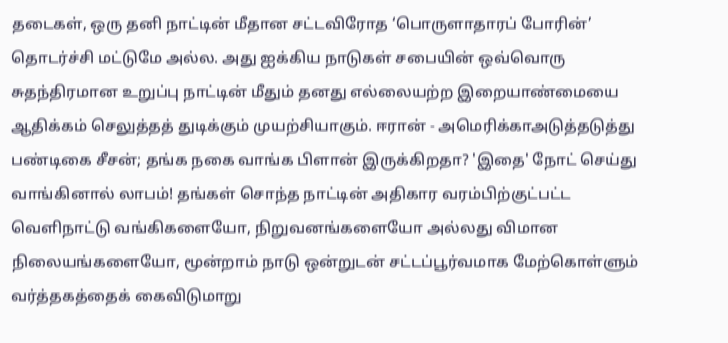தடைகள், ஒரு தனி நாட்டின் மீதான சட்டவிரோத ‘பொருளாதாரப் போரின்’ தொடர்ச்சி மட்டுமே அல்ல. அது ஐக்கிய நாடுகள் சபையின் ஒவ்வொரு சுதந்திரமான உறுப்பு நாட்டின் மீதும் தனது எல்லையற்ற இறையாண்மையை ஆதிக்கம் செலுத்தத் துடிக்கும் முயற்சியாகும். ஈரான் - அமெரிக்காஅடுத்தடுத்து பண்டிகை சீசன்; தங்க நகை வாங்க பிளான் இருக்கிறதா? 'இதை' நோட் செய்து வாங்கினால் லாபம்! தங்கள் சொந்த நாட்டின் அதிகார வரம்பிற்குட்பட்ட வெளிநாட்டு வங்கிகளையோ, நிறுவனங்களையோ அல்லது விமான நிலையங்களையோ, மூன்றாம் நாடு ஒன்றுடன் சட்டப்பூர்வமாக மேற்கொள்ளும் வர்த்தகத்தைக் கைவிடுமாறு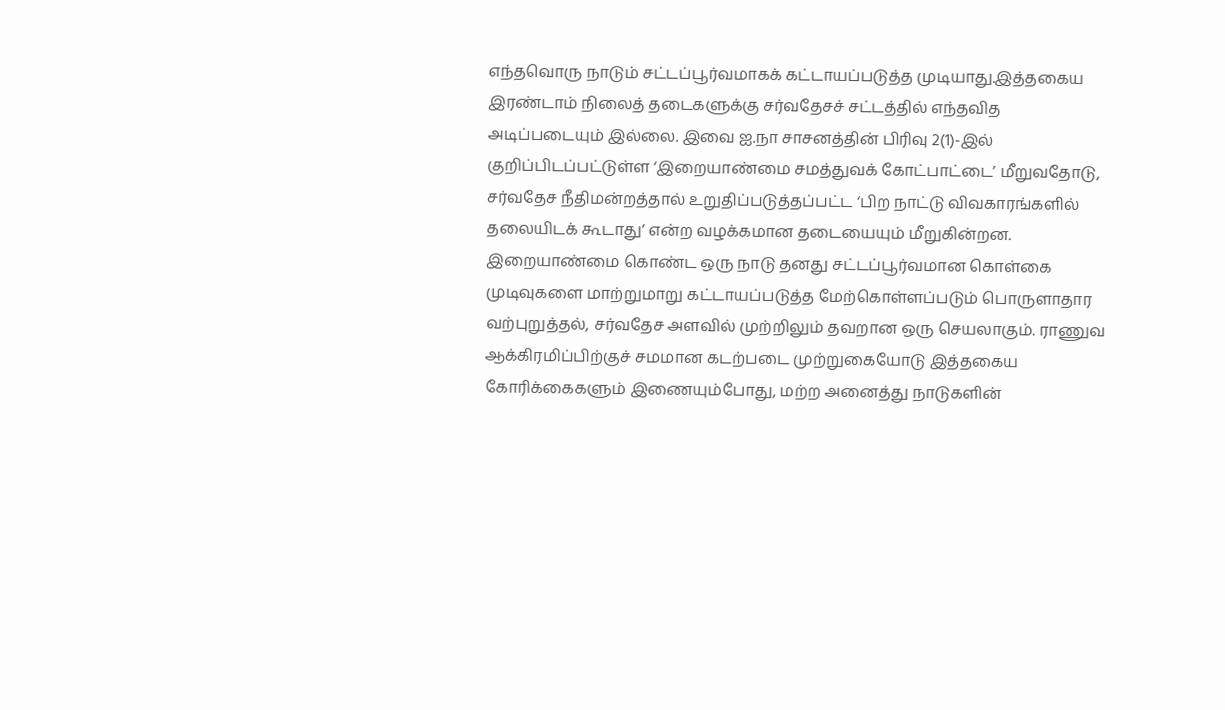எந்தவொரு நாடும் சட்டப்பூர்வமாகக் கட்டாயப்படுத்த முடியாது.இத்தகைய இரண்டாம் நிலைத் தடைகளுக்கு சர்வதேசச் சட்டத்தில் எந்தவித அடிப்படையும் இல்லை. இவை ஐ.நா சாசனத்தின் பிரிவு 2(1)-இல் குறிப்பிடப்பட்டுள்ள ‘இறையாண்மை சமத்துவக் கோட்பாட்டை’ மீறுவதோடு, சர்வதேச நீதிமன்றத்தால் உறுதிப்படுத்தப்பட்ட ‘பிற நாட்டு விவகாரங்களில் தலையிடக் கூடாது’ என்ற வழக்கமான தடையையும் மீறுகின்றன. இறையாண்மை கொண்ட ஒரு நாடு தனது சட்டப்பூர்வமான கொள்கை முடிவுகளை மாற்றுமாறு கட்டாயப்படுத்த மேற்கொள்ளப்படும் பொருளாதார வற்புறுத்தல், சர்வதேச அளவில் முற்றிலும் தவறான ஒரு செயலாகும். ராணுவ ஆக்கிரமிப்பிற்குச் சமமான கடற்படை முற்றுகையோடு இத்தகைய கோரிக்கைகளும் இணையும்போது, மற்ற அனைத்து நாடுகளின்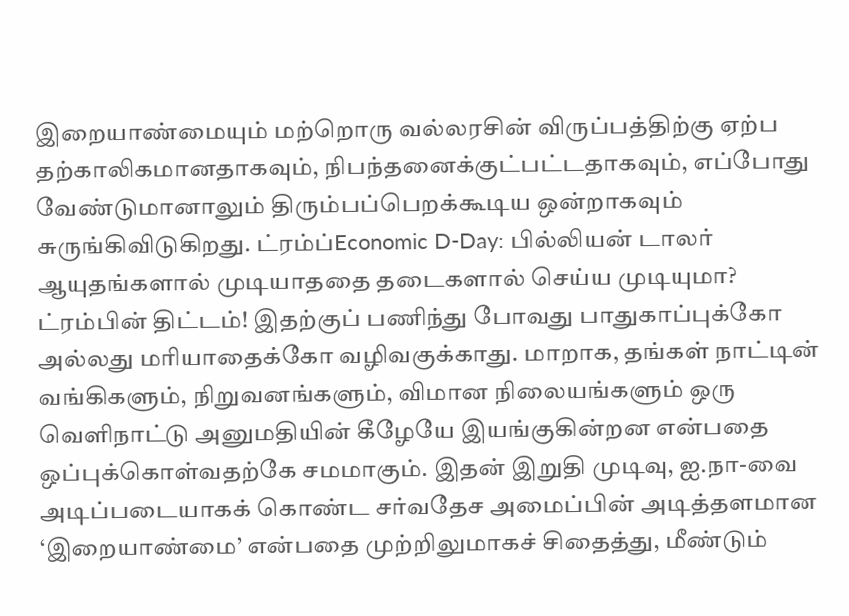இறையாண்மையும் மற்றொரு வல்லரசின் விருப்பத்திற்கு ஏற்ப தற்காலிகமானதாகவும், நிபந்தனைக்குட்பட்டதாகவும், எப்போது வேண்டுமானாலும் திரும்பப்பெறக்கூடிய ஒன்றாகவும் சுருங்கிவிடுகிறது. ட்ரம்ப்Economic D-Day: பில்லியன் டாலர் ஆயுதங்களால் முடியாததை தடைகளால் செய்ய முடியுமா? ட்ரம்பின் திட்டம்! இதற்குப் பணிந்து போவது பாதுகாப்புக்கோ அல்லது மரியாதைக்கோ வழிவகுக்காது. மாறாக, தங்கள் நாட்டின் வங்கிகளும், நிறுவனங்களும், விமான நிலையங்களும் ஒரு வெளிநாட்டு அனுமதியின் கீழேயே இயங்குகின்றன என்பதை ஒப்புக்கொள்வதற்கே சமமாகும். இதன் இறுதி முடிவு, ஐ.நா-வை அடிப்படையாகக் கொண்ட சர்வதேச அமைப்பின் அடித்தளமான ‘இறையாண்மை’ என்பதை முற்றிலுமாகச் சிதைத்து, மீண்டும்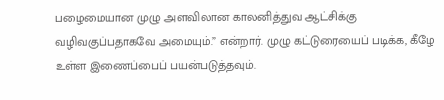பழைமையான முழு அளவிலான காலனித்துவ ஆட்சிக்கு வழிவகுப்பதாகவே அமையும்.” என்றார். முழு கட்டுரையைப் படிக்க, கீழே உள்ள இணைப்பைப் பயன்படுத்தவும்.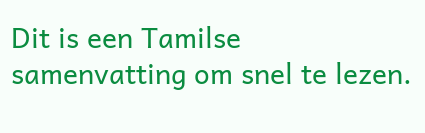Dit is een Tamilse samenvatting om snel te lezen.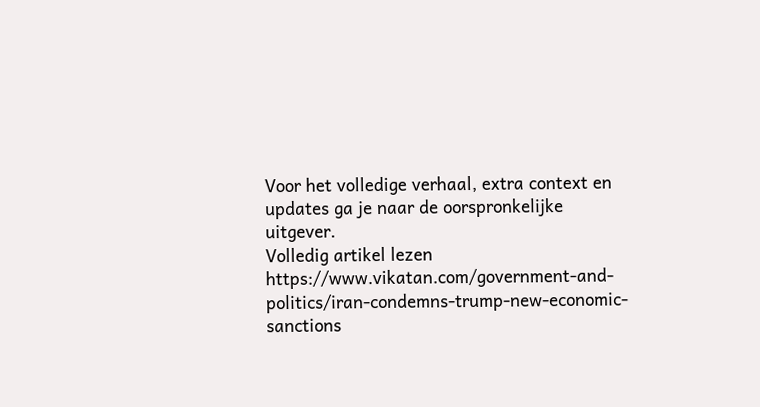Voor het volledige verhaal, extra context en updates ga je naar de oorspronkelijke uitgever.
Volledig artikel lezen
https://www.vikatan.com/government-and-politics/iran-condemns-trump-new-economic-sanctions